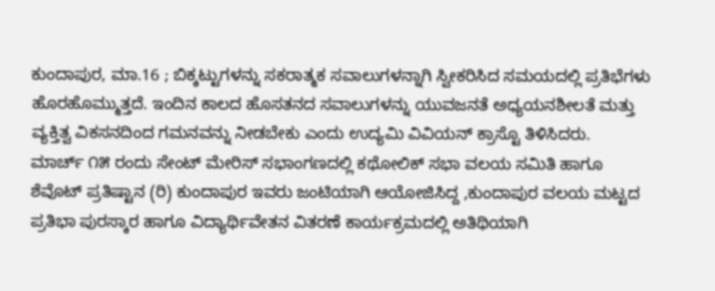ಕುಂದಾಪುರ, ಮಾ.16 ; ಬಿಕ್ಕಟ್ಟುಗಳನ್ನು ಸಕರಾತ್ಮಕ ಸವಾಲುಗಳನ್ನಾಗಿ ಸ್ವೀಕರಿಸಿದ ಸಮಯದಲ್ಲಿ ಪ್ರತಿಭೆಗಳು ಹೊರಹೊಮ್ಮುತ್ತದೆ. ಇಂದಿನ ಕಾಲದ ಹೊಸತನದ ಸವಾಲುಗಳನ್ನು ಯುವಜನತೆ ಅಧ್ಯಯನಶೀಲತೆ ಮತ್ತು ವ್ಯಕ್ತಿತ್ವ ವಿಕಸನದಿಂದ ಗಮನವನ್ನು ನೀಡಬೇಕು ಎಂದು ಉದ್ಯಮಿ ವಿವಿಯನ್ ಕ್ರಾಸ್ಟೊ ತಿಳಿಸಿದರು.
ಮಾರ್ಚ್ ೧೫ ರಂದು ಸೇಂಟ್ ಮೇರಿಸ್ ಸಭಾಂಗಣದಲ್ಲಿ ಕಥೋಲಿಕ್ ಸಭಾ ವಲಯ ಸಮಿತಿ ಹಾಗೂ ಶೆವೊಟ್ ಪ್ರತಿಷ್ಟಾನ (ರಿ) ಕುಂದಾಪುರ ಇವರು ಜಂಟಿಯಾಗಿ ಆಯೋಜಿಸಿದ್ದ ,ಕುಂದಾಪುರ ವಲಯ ಮಟ್ಟದ ಪ್ರತಿಭಾ ಪುರಸ್ಕಾರ ಹಾಗೂ ವಿದ್ಯಾರ್ಥಿವೇತನ ವಿತರಣೆ ಕಾರ್ಯಕ್ರಮದಲ್ಲಿ ಅತಿಥಿಯಾಗಿ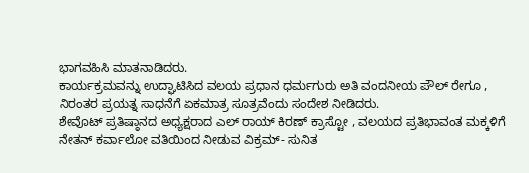ಭಾಗವಹಿಸಿ ಮಾತನಾಡಿದರು.
ಕಾರ್ಯಕ್ರಮವನ್ನು ಉದ್ಘಾಟಿಸಿದ ವಲಯ ಪ್ರಧಾನ ಧರ್ಮಗುರು ಅತಿ ವಂದನೀಯ ಪೌಲ್ ರೇಗೂ , ನಿರಂತರ ಪ್ರಯತ್ನ ಸಾಧನೆಗೆ ಏಕಮಾತ್ರ ಸೂತ್ರವೆಂದು ಸಂದೇಶ ನೀಡಿದರು.
ಶೇವೊಟ್ ಪ್ರತಿಷ್ಠಾನದ ಅಧ್ಯಕ್ಷರಾದ ಎಲ್ ರಾಯ್ ಕಿರಣ್ ಕ್ರಾಸ್ಟೋ , ವಲಯದ ಪ್ರತಿಭಾವಂತ ಮಕ್ಕಳಿಗೆ ನೇತನ್ ಕರ್ವಾಲೋ ವತಿಯಿಂದ ನೀಡುವ ವಿಕ್ರಮ್- ಸುನಿತ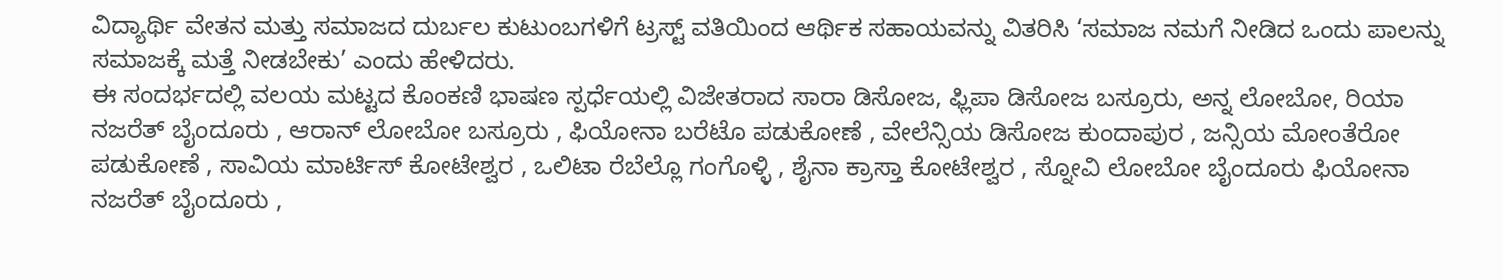ವಿದ್ಯಾರ್ಥಿ ವೇತನ ಮತ್ತು ಸಮಾಜದ ದುರ್ಬಲ ಕುಟುಂಬಗಳಿಗೆ ಟ್ರಸ್ಟ್ ವತಿಯಿಂದ ಆರ್ಥಿಕ ಸಹಾಯವನ್ನು ವಿತರಿಸಿ ‘ಸಮಾಜ ನಮಗೆ ನೀಡಿದ ಒಂದು ಪಾಲನ್ನು ಸಮಾಜಕ್ಕೆ ಮತ್ತೆ ನೀಡಬೇಕು’ ಎಂದು ಹೇಳಿದರು.
ಈ ಸಂದರ್ಭದಲ್ಲಿ ವಲಯ ಮಟ್ಟದ ಕೊಂಕಣಿ ಭಾಷಣ ಸ್ಪರ್ಧೆಯಲ್ಲಿ ವಿಜೇತರಾದ ಸಾರಾ ಡಿಸೋಜ, ಫ್ಲಿಪಾ ಡಿಸೋಜ ಬಸ್ರೂರು, ಅನ್ನ ಲೋಬೋ, ರಿಯಾ ನಜರೆತ್ ಬೈಂದೂರು , ಆರಾನ್ ಲೋಬೋ ಬಸ್ರೂರು , ಫಿಯೋನಾ ಬರೆಟೊ ಪಡುಕೋಣೆ , ವೇಲೆನ್ಸಿಯ ಡಿಸೋಜ ಕುಂದಾಪುರ , ಜನ್ಸಿಯ ಮೋಂತೆರೋ ಪಡುಕೋಣೆ , ಸಾವಿಯ ಮಾರ್ಟಿಸ್ ಕೋಟೇಶ್ವರ , ಒಲಿಟಾ ರೆಬೆಲ್ಲೊ ಗಂಗೊಳ್ಳಿ , ಶೈನಾ ಕ್ರಾಸ್ತಾ ಕೋಟೇಶ್ವರ , ಸ್ನೋವಿ ಲೋಬೋ ಬೈಂದೂರು ಫಿಯೋನಾ ನಜರೆತ್ ಬೈಂದೂರು ,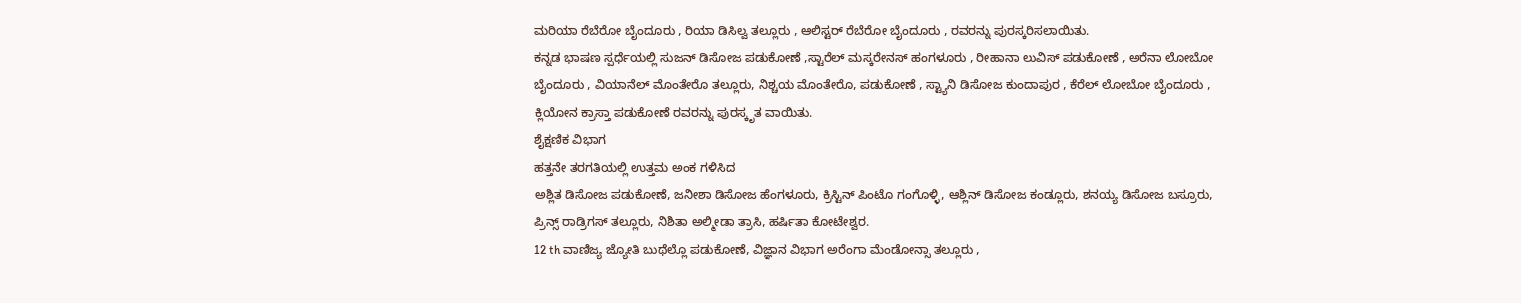ಮರಿಯಾ ರೆಬೆರೋ ಬೈಂದೂರು , ರಿಯಾ ಡಿಸಿಲ್ವ ತಲ್ಲೂರು , ಆಲಿಸ್ಟರ್ ರೆಬೆರೋ ಬೈಂದೂರು , ರವರನ್ನು ಪುರಸ್ಕರಿಸಲಾಯಿತು.
ಕನ್ನಡ ಭಾಷಣ ಸ್ಪರ್ಧೆಯಲ್ಲಿ ಸುಜನ್ ಡಿಸೋಜ ಪಡುಕೋಣೆ ,ಸ್ಟಾರೆಲ್ ಮಸ್ಕರೇನಸ್ ಹಂಗಳೂರು , ರೀಹಾನಾ ಲುವಿಸ್ ಪಡುಕೋಣೆ , ಅರೆನಾ ಲೋಬೋ ಬೈಂದೂರು , ವಿಯಾನೆಲ್ ಮೊಂತೇರೊ ತಲ್ಲೂರು, ನಿಶ್ಚಯ ಮೊಂತೇರೊ, ಪಡುಕೋಣೆ , ಸ್ಟ್ಯಾನಿ ಡಿಸೋಜ ಕುಂದಾಪುರ , ಕೆರೆಲ್ ಲೋಬೋ ಬೈಂದೂರು , ಕ್ಲಿಯೋನ ಕ್ರಾಸ್ತಾ ಪಡುಕೋಣೆ ರವರನ್ನು ಪುರಸ್ಕೃತ ವಾಯಿತು.
ಶೈಕ್ಷಣಿಕ ವಿಭಾಗ
ಹತ್ತನೇ ತರಗತಿಯಲ್ಲಿ ಉತ್ತಮ ಅಂಕ ಗಳಿಸಿದ
ಅಶ್ಲಿತ ಡಿಸೋಜ ಪಡುಕೋಣೆ, ಜನೀಶಾ ಡಿಸೋಜ ಹೆಂಗಳೂರು, ಕ್ರಿಸ್ಟಿನ್ ಪಿಂಟೊ ಗಂಗೊಳ್ಳಿ, ಆಶ್ಲಿನ್ ಡಿಸೋಜ ಕಂಡ್ಲೂರು, ಶನಯ್ಯ ಡಿಸೋಜ ಬಸ್ರೂರು, ಪ್ರಿನ್ಸ್ ರಾಡ್ರಿಗಸ್ ತಲ್ಲೂರು, ನಿಶಿತಾ ಅಲ್ಮೀಡಾ ತ್ರಾಸಿ, ಹರ್ಷಿತಾ ಕೋಟೇಶ್ವರ.
12 th ವಾಣಿಜ್ಯ ಜ್ಯೋತಿ ಬುಥೆಲ್ಲೊ ಪಡುಕೋಣೆ, ವಿಜ್ಞಾನ ವಿಭಾಗ ಅರೆಂಗಾ ಮೆಂಡೋನ್ಸಾ ತಲ್ಲೂರು ,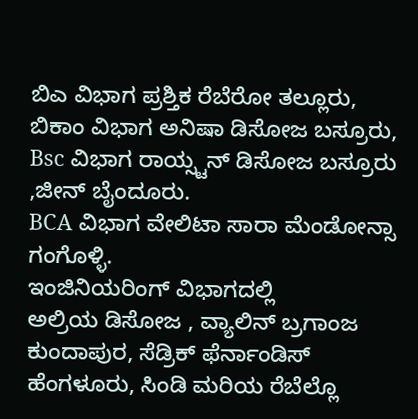ಬಿಎ ವಿಭಾಗ ಪ್ರಶ್ತಿಕ ರೆಬೆರೋ ತಲ್ಲೂರು,
ಬಿಕಾಂ ವಿಭಾಗ ಅನಿಷಾ ಡಿಸೋಜ ಬಸ್ರೂರು,
Bsc ವಿಭಾಗ ರಾಯ್ಸ್ಟನ್ ಡಿಸೋಜ ಬಸ್ರೂರು ,ಜೀನ್ ಬೈಂದೂರು.
BCA ವಿಭಾಗ ವೇಲಿಟಾ ಸಾರಾ ಮೆಂಡೋನ್ಸಾ ಗಂಗೊಳ್ಳಿ.
ಇಂಜಿನಿಯರಿಂಗ್ ವಿಭಾಗದಲ್ಲಿ
ಅಲ್ರಿಯ ಡಿಸೋಜ , ವ್ಯಾಲಿನ್ ಬ್ರಗಾಂಜ ಕುಂದಾಪುರ, ಸೆಡ್ರಿಕ್ ಫೆರ್ನಾಂಡಿಸ್ ಹೆಂಗಳೂರು, ಸಿಂಡಿ ಮರಿಯ ರೆಬೆಲ್ಲೊ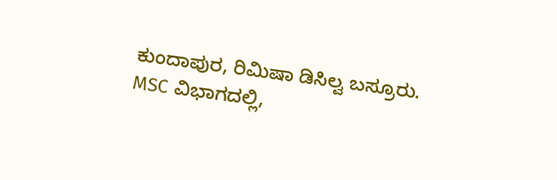ಕುಂದಾಪುರ, ರಿಮಿಷಾ ಡಿಸಿಲ್ವ ಬಸ್ರೂರು.
MSC ವಿಭಾಗದಲ್ಲಿ,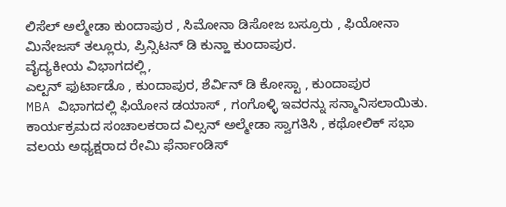ಲಿಸೆಲ್ ಅಲ್ಮೇಡಾ ಕುಂದಾಪುರ , ಸಿಮೋನಾ ಡಿಸೋಜ ಬಸ್ರೂರು , ಫಿಯೋನಾ ಮಿನೇಜಸ್ ತಲ್ಲೂರು, ಪ್ರಿನ್ಸಿಟನ್ ಡಿ ಕುನ್ಹಾ ಕುಂದಾಪುರ.
ವೈದ್ಯಕೀಯ ವಿಭಾಗದಲ್ಲಿ,
ಎಲ್ಟನ್ ಫುರ್ಟಾಡೊ , ಕುಂದಾಪುರ, ಶೆರ್ವಿನ್ ಡಿ ಕೋಸ್ಟಾ , ಕುಂದಾಪುರ
MBA ವಿಭಾಗದಲ್ಲಿ ಫಿಯೋನ ಡಯಾಸ್ , ಗಂಗೊಳ್ಳಿ ಇವರನ್ನು ಸನ್ಮಾನಿಸಲಾಯಿತು.
ಕಾರ್ಯಕ್ರಮದ ಸಂಚಾಲಕರಾದ ವಿಲ್ಸನ್ ಅಲ್ಮೇಡಾ ಸ್ವಾಗತಿಸಿ , ಕಥೋಲಿಕ್ ಸಭಾ ವಲಯ ಅಧ್ಯಕ್ಷರಾದ ರೇಮಿ ಫೆರ್ನಾಂಡಿಸ್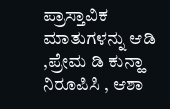ಪ್ರಾಸ್ತಾವಿಕ ಮಾತುಗಳನ್ನು ಆಡಿ ,ಪ್ರೇಮ ಡಿ ಕುನ್ಹಾ ನಿರೂಪಿಸಿ , ಆಶಾ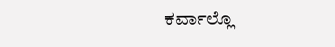ಕರ್ವಾಲ್ಲೊ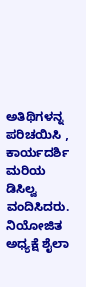ಅತಿಥಿಗಳನ್ನ ಪರಿಚಯಿಸಿ , ಕಾರ್ಯದರ್ಶಿ ಮರಿಯ ಡಿಸಿಲ್ವ ವಂದಿಸಿದರು. ನಿಯೋಜಿತ ಅಧ್ಯಕ್ಷೆ ಶೈಲಾ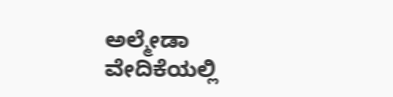ಅಲ್ಮೇಡಾ ವೇದಿಕೆಯಲ್ಲಿ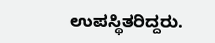ಉಪಸ್ಥಿತರಿದ್ದರು.